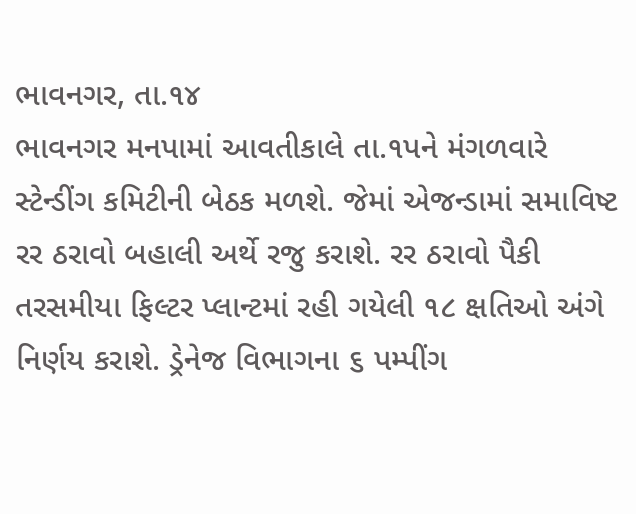ભાવનગર, તા.૧૪
ભાવનગર મનપામાં આવતીકાલે તા.૧પને મંગળવારે સ્ટેન્ડીંગ કમિટીની બેઠક મળશે. જેમાં એજન્ડામાં સમાવિષ્ટ રર ઠરાવો બહાલી અર્થે રજુ કરાશે. રર ઠરાવો પૈકી તરસમીયા ફિલ્ટર પ્લાન્ટમાં રહી ગયેલી ૧૮ ક્ષતિઓ અંગે નિર્ણય કરાશે. ડ્રેનેજ વિભાગના ૬ પમ્પીંગ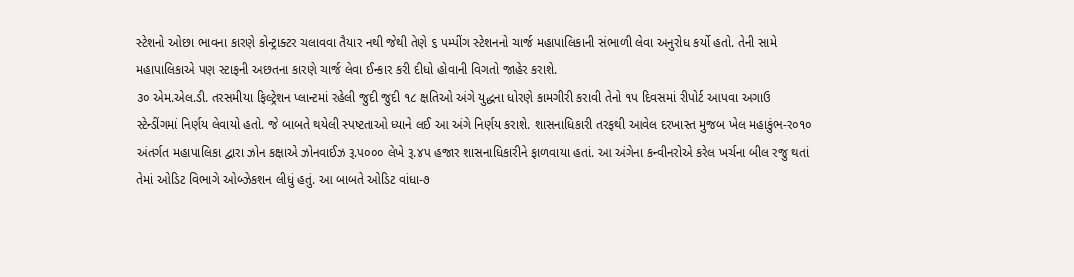સ્ટેશનો ઓછા ભાવના કારણે કોન્ટ્રાક્ટર ચલાવવા તૈયાર નથી જેથી તેણે ૬ પમ્પીંગ સ્ટેશનનો ચાર્જ મહાપાલિકાની સંભાળી લેવા અનુરોધ કર્યો હતો. તેની સામે મહાપાલિકાએ પણ સ્ટાફની અછતના કારણે ચાર્જ લેવા ઈન્કાર કરી દીધો હોવાની વિગતો જાહેર કરાશે.
૩૦ એમ.એલ.ડી. તરસમીયા ફિલ્ટ્રેશન પ્લાન્ટમાં રહેલી જુદી જુદી ૧૮ ક્ષતિઓ અંગે યુદ્ધના ધોરણે કામગીરી કરાવી તેનો ૧પ દિવસમાં રીપોર્ટ આપવા અગાઉ સ્ટેન્ડીંગમાં નિર્ણય લેવાયો હતો. જે બાબતે થયેલી સ્પષ્ટતાઓ ધ્યાને લઈ આ અંગે નિર્ણય કરાશે. શાસનાધિકારી તરફથી આવેલ દરખાસ્ત મુજબ ખેલ મહાકુંભ-ર૦૧૦ અંતર્ગત મહાપાલિકા દ્વારા ઝોન કક્ષાએ ઝોનવાઈઝ રૂ.પ૦૦૦ લેખે રૂ.૪પ હજાર શાસનાધિકારીને ફાળવાયા હતાં. આ અંગેના કન્વીનરોએ કરેલ ખર્ચના બીલ રજુ થતાં તેમાં ઓડિટ વિભાગે ઓબ્ઝેકશન લીધું હતું. આ બાબતે ઓડિટ વાંધા-૭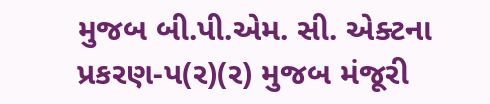મુજબ બી.પી.એમ. સી. એક્ટના પ્રકરણ-પ(ર)(ર) મુજબ મંજૂરી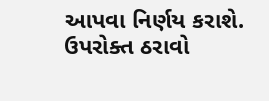આપવા નિર્ણય કરાશે. ઉપરોક્ત ઠરાવો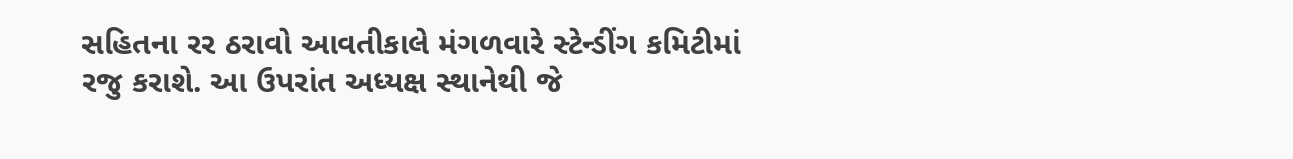સહિતના રર ઠરાવો આવતીકાલે મંગળવારે સ્ટેન્ડીંગ કમિટીમાં રજુ કરાશે. આ ઉપરાંત અધ્યક્ષ સ્થાનેથી જે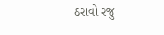ઠરાવો રજુ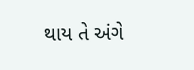થાય તે અંગે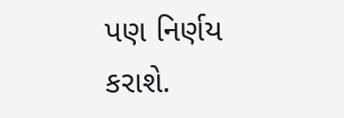પણ નિર્ણય કરાશે.